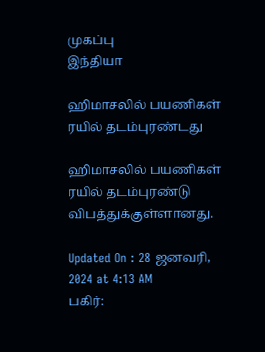முகப்பு
இந்தியா

ஹிமாசலில் பயணிகள் ரயில் தடம்புரண்டது

ஹிமாசலில் பயணிகள் ரயில் தடம்புரண்டு விபத்துக்குள்ளானது.

Updated On : 28 ஜனவரி, 2024 at 4:13 AM
பகிர்: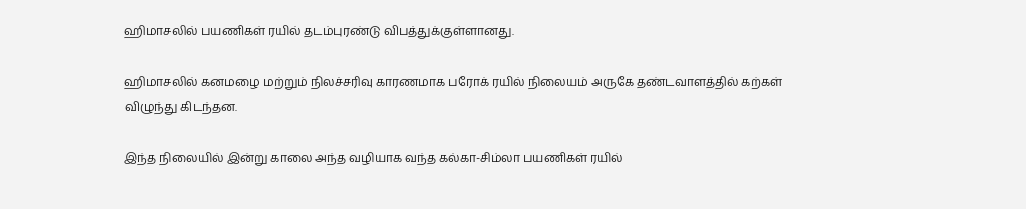ஹிமாசலில் பயணிகள் ரயில் தடம்புரண்டு விபத்துக்குள்ளானது.

ஹிமாசலில் கனமழை மற்றும் நிலச்சரிவு காரணமாக பரோக் ரயில் நிலையம் அருகே தண்டவாளத்தில் கற்கள் விழுந்து கிடந்தன.

இந்த நிலையில் இன்று காலை அந்த வழியாக வந்த கல்கா-சிம்லா பயணிகள் ரயில்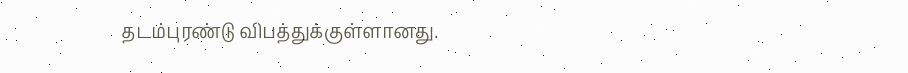தடம்புரண்டு விபத்துக்குள்ளானது.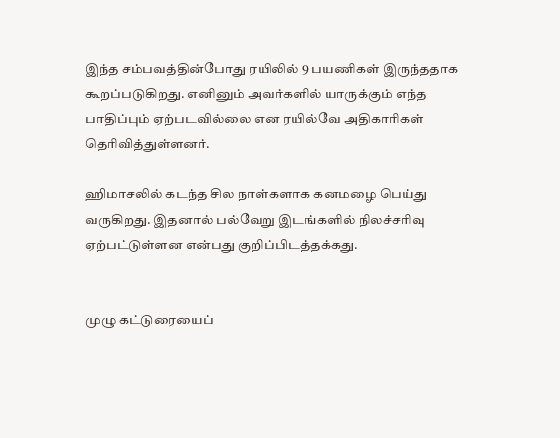இந்த சம்பவத்தின்போது ரயிலில் 9 பயணிகள் இருந்ததாக கூறப்படுகிறது. எனினும் அவர்களில் யாருக்கும் எந்த பாதிப்பும் ஏற்படவில்லை என ரயில்வே அதிகாரிகள் தெரிவித்துள்ளனர்.

ஹிமாசலில் கடந்த சில நாள்களாக கனமழை பெய்து வருகிறது. இதனால் பல்வேறு இடங்களில் நிலச்சரிவு ஏற்பட்டுள்ளன என்பது குறிப்பிடத்தக்கது.


முழு கட்டுரையைப்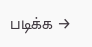படிக்க →